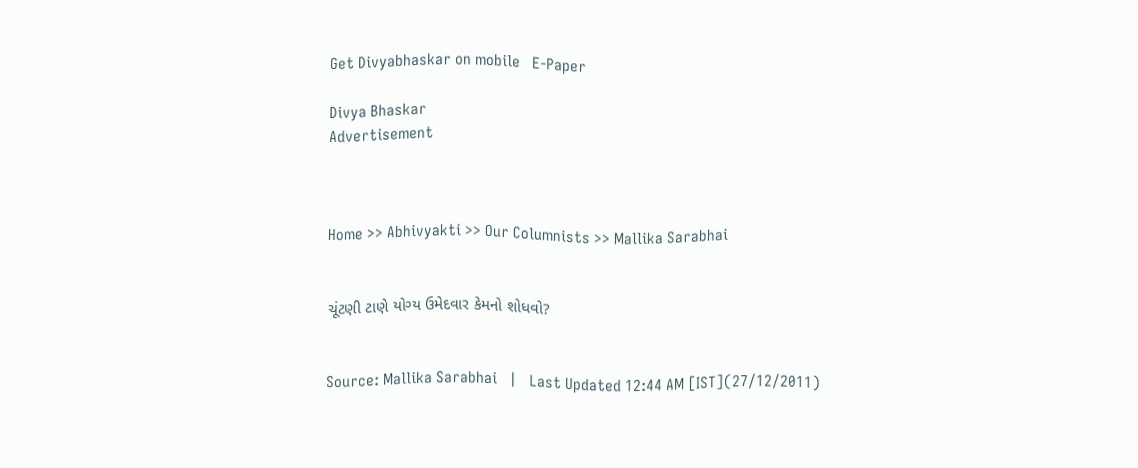Get Divyabhaskar on mobile   E-Paper

Divya Bhaskar
Advertisement



Home >> Abhivyakti >> Our Columnists >> Mallika Sarabhai


ચૂંટણી ટાણે યોગ્ય ઉમેદવાર કેમનો શોધવો?


Source: Mallika Sarabhai   |   Last Updated 12:44 AM [IST](27/12/2011)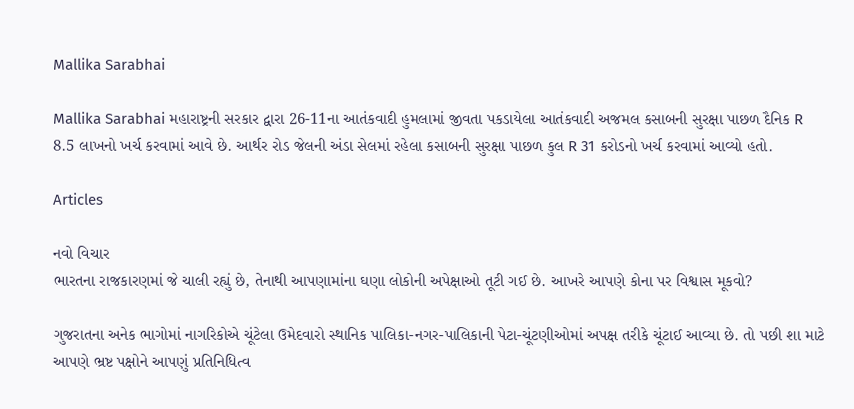Mallika Sarabhai

Mallika Sarabhai મહારાષ્ટ્રની સરકાર દ્વારા 26-11ના આતંકવાદી હુમલામાં જીવતા પકડાયેલા આતંકવાદી અજમલ કસાબની સુરક્ષા પાછળ દૈનિક R 8.5 લાખનો ખર્ચ કરવામાં આવે છે. આર્થર રોડ જેલની અંડા સેલમાં રહેલા કસાબની સુરક્ષા પાછળ કુલ R 31 કરોડનો ખર્ચ કરવામાં આવ્યો હતો.

Articles

નવો વિચાર
ભારતના રાજકારણમાં જે ચાલી રહ્યું છે, તેનાથી આપણામાંના ઘણા લોકોની અપેક્ષાઓ તૂટી ગઈ છે. આખરે આપણે કોના પર વિશ્વાસ મૂકવો?

ગુજરાતના અનેક ભાગોમાં નાગરિકોએ ચૂંટેલા ઉમેદવારો સ્થાનિક પાલિકા-નગર-પાલિકાની પેટા-ચૂંટણીઓમાં અપક્ષ તરીકે ચૂંટાઈ આવ્યા છે. તો પછી શા માટે આપણે ભ્રષ્ટ પક્ષોને આપણું પ્રતિનિધિત્વ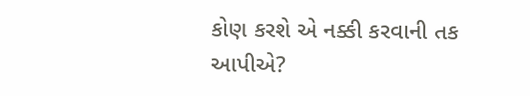કોણ કરશે એ નક્કી કરવાની તક આપીએ?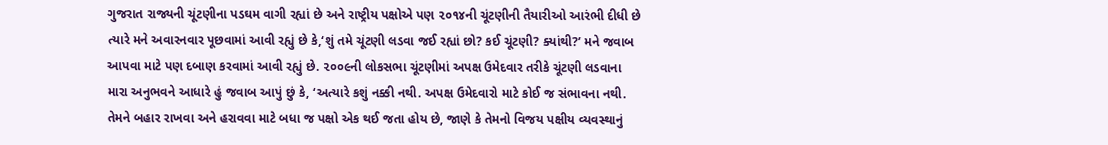ગુજરાત રાજ્યની ચૂંટણીના પડઘમ વાગી રહ્યાં છે અને રાષ્ટ્રીય પક્ષોએ પણ ૨૦૧૪ની ચૂંટણીની તૈયારીઓ આરંભી દીધી છે ત્યારે મને અવારનવાર પૂછવામાં આવી રહ્યું છે કે,‘શું તમે ચૂંટણી લડવા જઈ રહ્યાં છો? કઈ ચૂંટણી? ક્યાંથી?’ મને જવાબ આપવા માટે પણ દબાણ કરવામાં આવી રહ્યું છે. ૨૦૦૯ની લોકસભા ચૂંટણીમાં અપક્ષ ઉમેદવાર તરીકે ચૂંટણી લડવાના મારા અનુભવને આધારે હું જવાબ આપું છું કે, ‘અત્યારે કશું નક્કી નથી. અપક્ષ ઉમેદવારો માટે કોઈ જ સંભાવના નથી. તેમને બહાર રાખવા અને હરાવવા માટે બધા જ પક્ષો એક થઈ જતા હોય છે, જાણે કે તેમનો વિજય પક્ષીય વ્યવસ્થાનું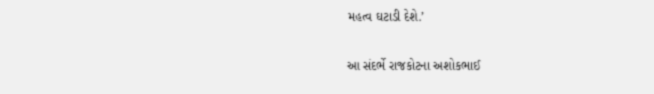મહત્વ ઘટાડી દેશે.’

આ સંદર્ભે રાજકોટના અશોકભાઈ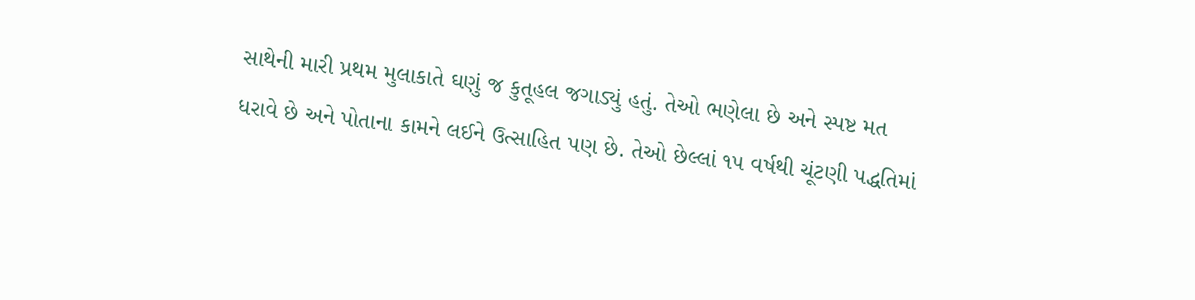સાથેની મારી પ્રથમ મુલાકાતે ઘણું જ કુતૂહલ જગાડ્યું હતું. તેઓ ભણેલા છે અને સ્પષ્ટ મત ધરાવે છે અને પોતાના કામને લઈને ઉત્સાહિત પણ છે. તેઓ છેલ્લાં ૧૫ વર્ષથી ચૂંટણી પદ્ધતિમાં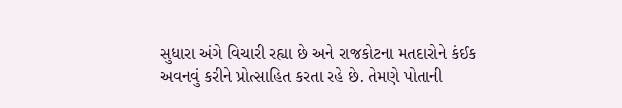સુધારા અંગે વિચારી રહ્યા છે અને રાજકોટના મતદારોને કંઈક અવનવું કરીને પ્રોત્સાહિત કરતા રહે છે. તેમણે પોતાની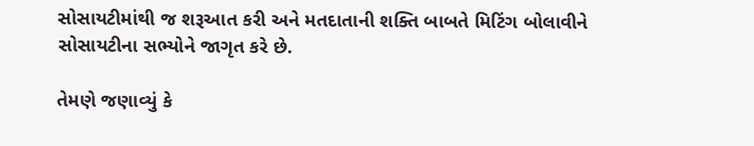સોસાયટીમાંથી જ શરૂઆત કરી અને મતદાતાની શક્તિ બાબતે મિટિંગ બોલાવીને સોસાયટીના સભ્યોને જાગૃત કરે છે.

તેમણે જણાવ્યું કે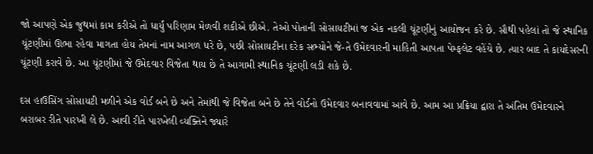જો આપણે એક જુથમાં કામ કરીએ તો ધાર્યું પરિણામ મેળવી શકીએ છીએ. તેઓ પોતાની સોસાયટીમાં જ એક નકલી ચૂંટણીનું આયોજન કરે છે. સૌથી પહેલાં તો જે સ્થાનિક ચૂંટણીમાં ઊભા રહેવા માગતા હોય તેમનાં નામ આગળ ધરે છે, પછી સોસાયટીના દરેક સભ્યોને જે-તે ઉમેદવારની માહિતી આપતા પેમ્ફલેટ વહેંચે છે. ત્યાર બાદ તે કાયદેસરની ચૂંટણી કરાવે છે. આ ચૂંટણીમાં જે ઉમેદવાર વિજેતા થાય છે તે આગામી સ્થાનિક ચૂંટણી લડી શકે છે.

દસ હાઉસિંગ સોસાયટી મળીને એક વોર્ડ બને છે અને તેમાંથી જે વિજેતા બને છે તેને વોર્ડનો ઉમેદવાર બનાવવામાં આવે છે. આમ આ પ્રક્રિયા દ્વારા તે અંતિમ ઉમેદવારને બરાબર રીતે પારખી લે છે. આવી રીતે પારખેલી વ્યક્તિને જ્યારે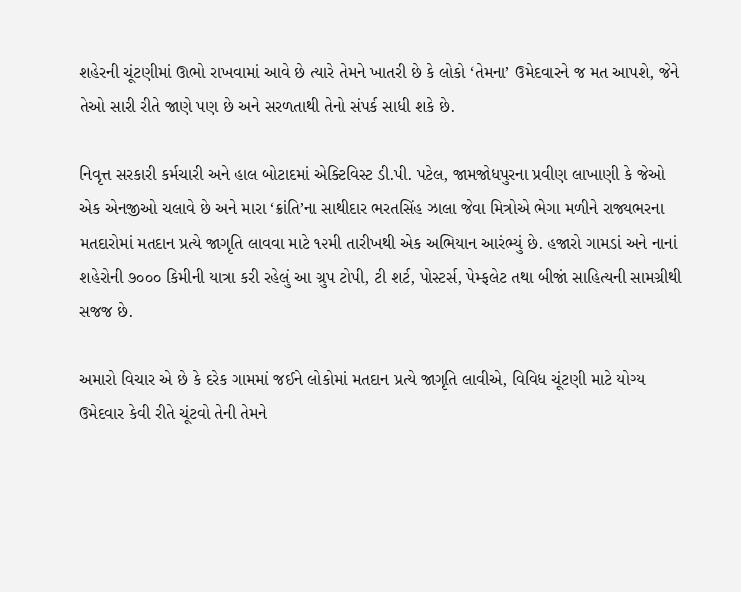શહેરની ચૂંટણીમાં ઊભો રાખવામાં આવે છે ત્યારે તેમને ખાતરી છે કે લોકો ‘તેમના’ ઉમેદવારને જ મત આપશે, જેને તેઓ સારી રીતે જાણે પણ છે અને સરળતાથી તેનો સંપર્ક સાધી શકે છે.

નિવૃત્ત સરકારી કર્મચારી અને હાલ બોટાદમાં એક્ટિવિસ્ટ ડી.પી. પટેલ, જામજોધપુરના પ્રવીણ લાખાણી કે જેઓ એક એનજીઓ ચલાવે છે અને મારા ‘ક્રાંતિ’ના સાથીદાર ભરતસિંહ ઝાલા જેવા મિત્રોએ ભેગા મળીને રાજ્યભરના મતદારોમાં મતદાન પ્રત્યે જાગૃતિ લાવવા માટે ૧૨મી તારીખથી એક અભિયાન આરંભ્યું છે. હજારો ગામડાં અને નાનાં શહેરોની ૭૦૦૦ કિમીની યાત્રા કરી રહેલું આ ગ્રુપ ટોપી, ટી શર્ટ, પોસ્ટર્સ, પેમ્ફલેટ તથા બીજાં સાહિત્યની સામગ્રીથી સજજ છે.

અમારો વિચાર એ છે કે દરેક ગામમાં જઈને લોકોમાં મતદાન પ્રત્યે જાગૃતિ લાવીએ, વિવિધ ચૂંટણી માટે યોગ્ય ઉમેદવાર કેવી રીતે ચૂંટવો તેની તેમને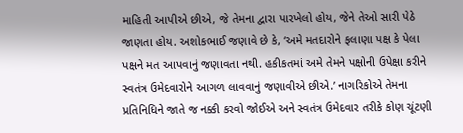માહિતી આપીએ છીએ, જે તેમના દ્વારા પારખેલો હોય, જેને તેઓ સારી પેઠે જાણતા હોય. અશોકભાઈ જણાવે છે કે, ‘અમે મતદારોને ફલાણા પક્ષ કે પેલા પક્ષને મત આપવાનું જણાવતા નથી. હકીકતમાં અમે તેમને પક્ષોની ઉપેક્ષા કરીને સ્વતંત્ર ઉમેદવારોને આગળ લાવવાનું જણાવીએ છીએ.’ નાગરિકોએ તેમના પ્રતિનિધિને જાતે જ નક્કી કરવો જોઈએ અને સ્વતંત્ર ઉમેદવાર તરીકે કોણ ચૂંટણી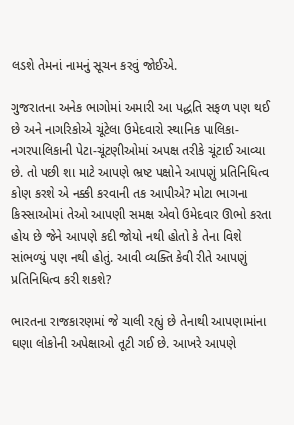લડશે તેમનાં નામનું સૂચન કરવું જોઈએ.

ગુજરાતના અનેક ભાગોમાં અમારી આ પદ્ધતિ સફળ પણ થઈ છે અને નાગરિકોએ ચૂંટેલા ઉમેદવારો સ્થાનિક પાલિકા-નગરપાલિકાની પેટા-ચૂંટણીઓમાં અપક્ષ તરીકે ચૂંટાઈ આવ્યા છે. તો પછી શા માટે આપણે ભ્રષ્ટ પક્ષોને આપણું પ્રતિનિધિત્વ કોણ કરશે એ નક્કી કરવાની તક આપીએ? મોટા ભાગના કિસ્સાઓમાં તેઓ આપણી સમક્ષ એવો ઉમેદવાર ઊભો કરતા હોય છે જેને આપણે કદી જોયો નથી હોતો કે તેના વિશે સાંભળ્યું પણ નથી હોતું. આવી વ્યક્તિ કેવી રીતે આપણું પ્રતિનિધિત્વ કરી શકશે?

ભારતના રાજકારણમાં જે ચાલી રહ્યું છે તેનાથી આપણામાંના ઘણા લોકોની અપેક્ષાઓ તૂટી ગઈ છે. આખરે આપણે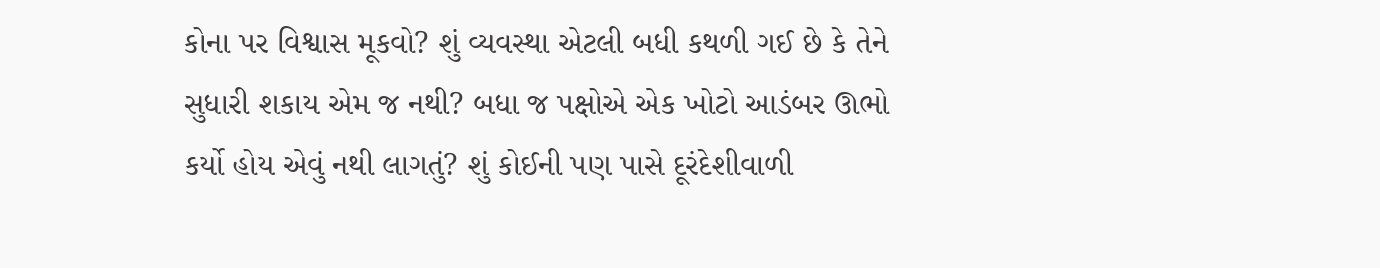કોના પર વિશ્વાસ મૂકવો? શું વ્યવસ્થા એટલી બધી કથળી ગઈ છે કે તેને સુધારી શકાય એમ જ નથી? બધા જ પક્ષોએ એક ખોટો આડંબર ઊભો કર્યો હોય એવું નથી લાગતું? શું કોઈની પણ પાસે દૂરંદેશીવાળી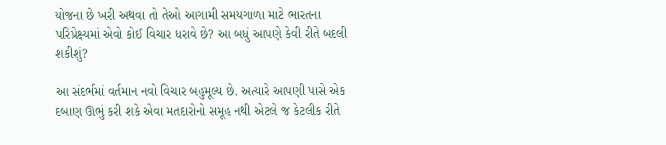યોજના છે ખરી અથવા તો તેઓ આગામી સમયગાળા માટે ભારતના પરિપ્રેક્ષ્યમાં એવો કોઈ વિચાર ધરાવે છે? આ બધું આપણે કેવી રીતે બદલી શકીશું?

આ સંદર્ભમાં વર્તમાન નવો વિચાર બહુમૂલ્ય છે. અત્યારે આપણી પાસે એક દબાણ ઊભું કરી શકે એવા મતદારોનો સમૂહ નથી એટલે જ કેટલીક રીતે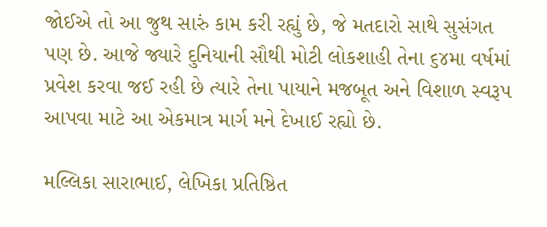જોઈએ તો આ જુથ સારું કામ કરી રહ્યું છે, જે મતદારો સાથે સુસંગત પણ છે. આજે જ્યારે દુનિયાની સૌથી મોટી લોકશાહી તેના ૬૪મા વર્ષમાં પ્રવેશ કરવા જઈ રહી છે ત્યારે તેના પાયાને મજબૂત અને વિશાળ સ્વરૂપ આપવા માટે આ એકમાત્ર માર્ગ મને દેખાઈ રહ્યો છે.

મલ્લિકા સારાભાઈ, લેખિકા પ્રતિષ્ઠિત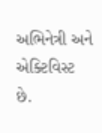અભિનેત્રી અને એક્ટિવિસ્ટ છે.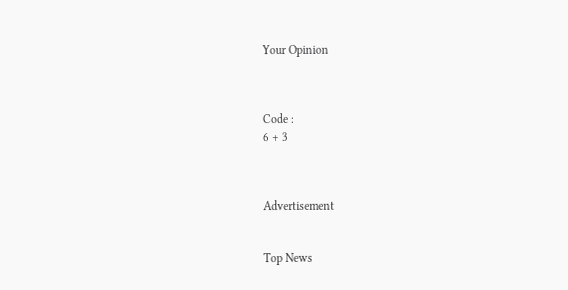Your Opinion



Code :
6 + 3



Advertisement


Top News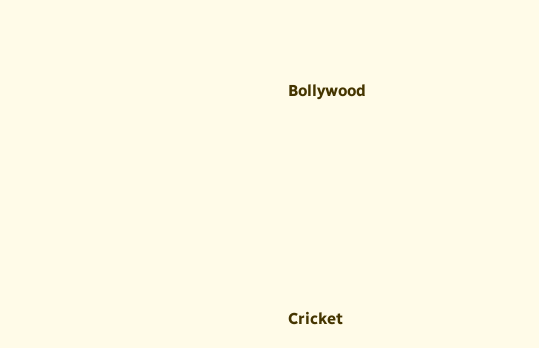Bollywood











Cricket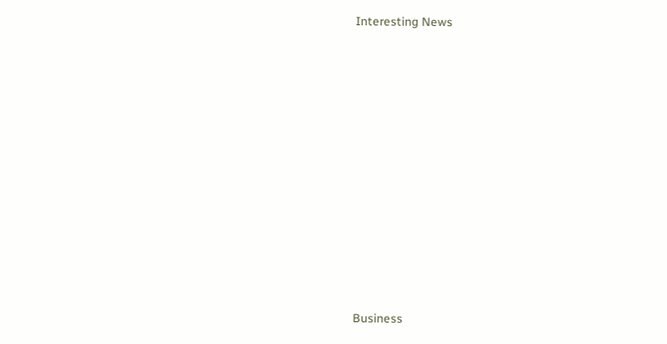Interesting News











Business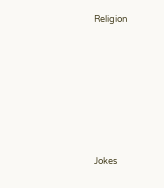Religion











Jokes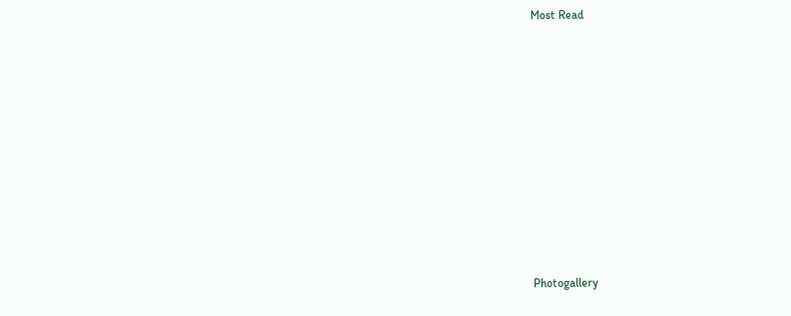Most Read











Photogallery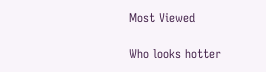Most Viewed

Who looks hotter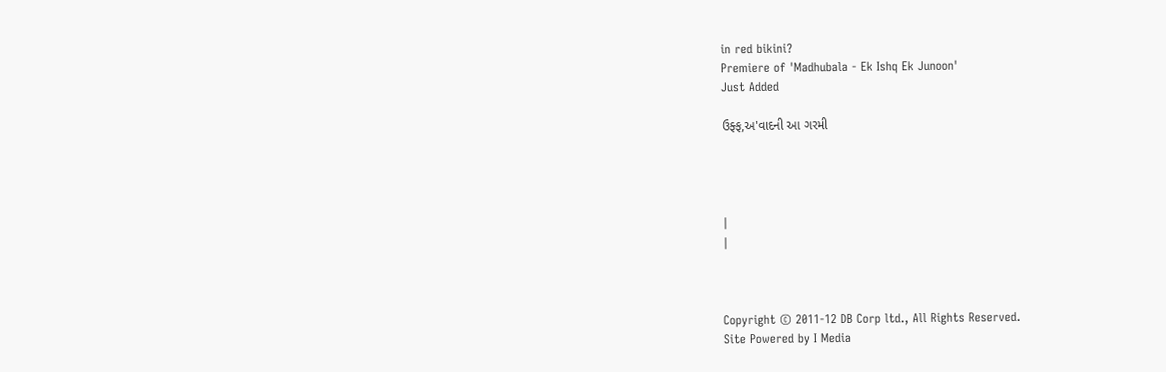in red bikini?
Premiere of 'Madhubala - Ek Ishq Ek Junoon'
Just Added

ઉફ્ફ,અ'વાદની આ ગરમી




|
|



Copyright © 2011-12 DB Corp ltd., All Rights Reserved.
Site Powered by I Media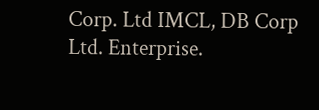Corp. Ltd IMCL, DB Corp Ltd. Enterprise.